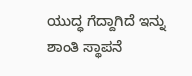ಯುದ್ಧ ಗೆದ್ದಾಗಿದೆ ಇನ್ನು ಶಾಂತಿ ಸ್ಥಾಪನೆ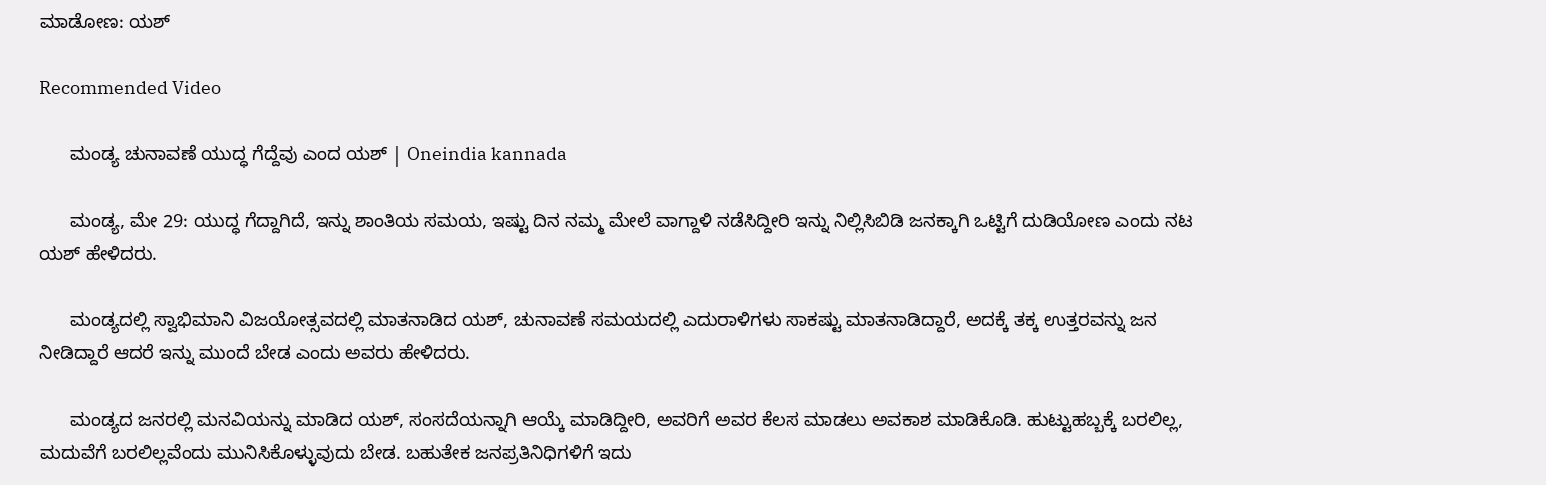ಮಾಡೋಣ: ಯಶ್

Recommended Video

      ಮಂಡ್ಯ ಚುನಾವಣೆ ಯುದ್ಧ ಗೆದ್ದೆವು ಎಂದ ಯಶ್ | Oneindia kannada

      ಮಂಡ್ಯ, ಮೇ 29: ಯುದ್ಧ ಗೆದ್ದಾಗಿದೆ, ಇನ್ನು ಶಾಂತಿಯ ಸಮಯ, ಇಷ್ಟು ದಿನ ನಮ್ಮ ಮೇಲೆ ವಾಗ್ದಾಳಿ ನಡೆಸಿದ್ದೀರಿ ಇನ್ನು ನಿಲ್ಲಿಸಿಬಿಡಿ ಜನಕ್ಕಾಗಿ ಒಟ್ಟಿಗೆ ದುಡಿಯೋಣ ಎಂದು ನಟ ಯಶ್ ಹೇಳಿದರು.

      ಮಂಡ್ಯದಲ್ಲಿ ಸ್ವಾಭಿಮಾನಿ ವಿಜಯೋತ್ಸವದಲ್ಲಿ ಮಾತನಾಡಿದ ಯಶ್, ಚುನಾವಣೆ ಸಮಯದಲ್ಲಿ ಎದುರಾಳಿಗಳು ಸಾಕಷ್ಟು ಮಾತನಾಡಿದ್ದಾರೆ, ಅದಕ್ಕೆ ತಕ್ಕ ಉತ್ತರವನ್ನು ಜನ ನೀಡಿದ್ದಾರೆ ಆದರೆ ಇನ್ನು ಮುಂದೆ ಬೇಡ ಎಂದು ಅವರು ಹೇಳಿದರು.

      ಮಂಡ್ಯದ ಜನರಲ್ಲಿ ಮನವಿಯನ್ನು ಮಾಡಿದ ಯಶ್, ಸಂಸದೆಯನ್ನಾಗಿ ಆಯ್ಕೆ ಮಾಡಿದ್ದೀರಿ, ಅವರಿಗೆ ಅವರ ಕೆಲಸ ಮಾಡಲು ಅವಕಾಶ ಮಾಡಿಕೊಡಿ. ಹುಟ್ಟುಹಬ್ಬಕ್ಕೆ ಬರಲಿಲ್ಲ, ಮದುವೆಗೆ ಬರಲಿಲ್ಲವೆಂದು ಮುನಿಸಿಕೊಳ್ಳುವುದು ಬೇಡ. ಬಹುತೇಕ ಜನಪ್ರತಿನಿಧಿಗಳಿಗೆ ಇದು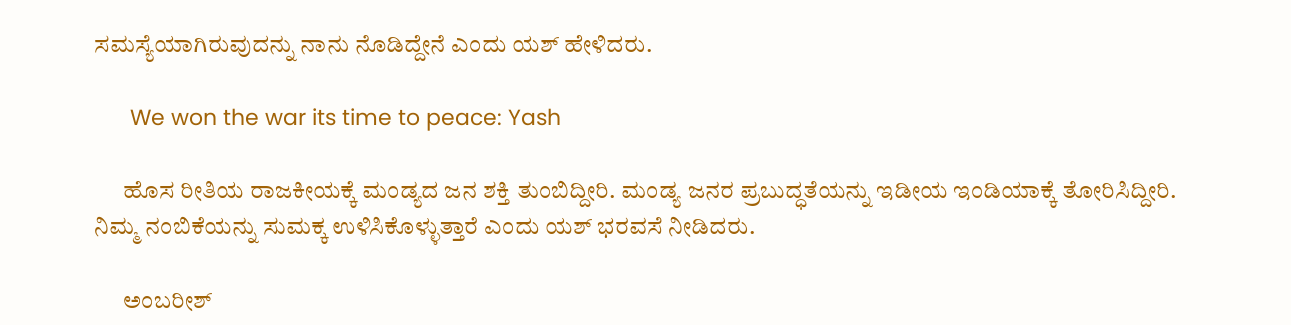ಸಮಸ್ಯೆಯಾಗಿರುವುದನ್ನು ನಾನು ನೊಡಿದ್ದೇನೆ ಎಂದು ಯಶ್ ಹೇಳಿದರು.

      We won the war its time to peace: Yash

      ಹೊಸ ರೀತಿಯ ರಾಜಕೀಯಕ್ಕೆ ಮಂಡ್ಯದ ಜನ ಶಕ್ತಿ ತುಂಬಿದ್ದೀರಿ. ಮಂಡ್ಯ ಜನರ ಪ್ರಬುದ್ಧತೆಯನ್ನು ಇಡೀಯ ಇಂಡಿಯಾಕ್ಕೆ ತೋರಿಸಿದ್ದೀರಿ. ನಿಮ್ಮ ನಂಬಿಕೆಯನ್ನು ಸುಮಕ್ಕ ಉಳಿಸಿಕೊಳ್ಳುತ್ತಾರೆ ಎಂದು ಯಶ್ ಭರವಸೆ ನೀಡಿದರು.

      ಅಂಬರೀಶ್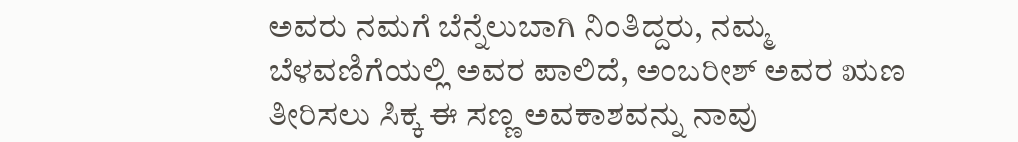ಅವರು ನಮಗೆ ಬೆನ್ನೆಲುಬಾಗಿ ನಿಂತಿದ್ದರು, ನಮ್ಮ ಬೆಳವಣಿಗೆಯಲ್ಲಿ ಅವರ ಪಾಲಿದೆ, ಅಂಬರೀಶ್ ಅವರ ಋಣ ತೀರಿಸಲು ಸಿಕ್ಕ ಈ ಸಣ್ಣ ಅವಕಾಶವನ್ನು ನಾವು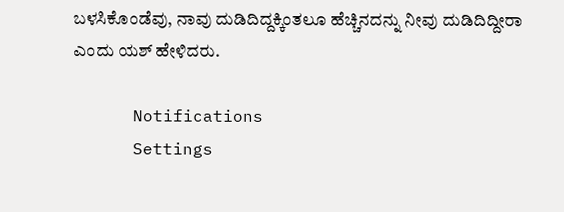ಬಳಸಿಕೊಂಡೆವು, ನಾವು ದುಡಿದಿದ್ದಕ್ಕಿಂತಲೂ ಹೆಚ್ಚಿನದನ್ನು ನೀವು ದುಡಿದಿದ್ದೀರಾ ಎಂದು ಯಶ್ ಹೇಳಿದರು.

      Notifications
      Settings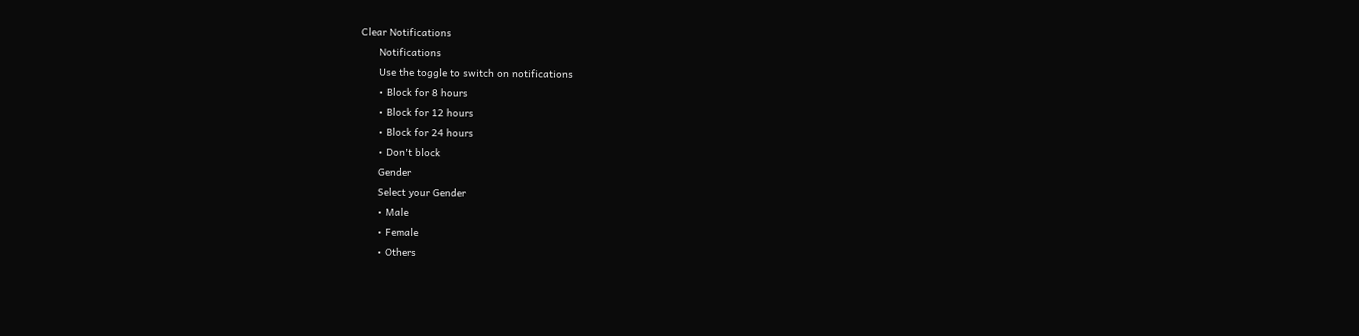Clear Notifications
      Notifications
      Use the toggle to switch on notifications
      • Block for 8 hours
      • Block for 12 hours
      • Block for 24 hours
      • Don't block
      Gender
      Select your Gender
      • Male
      • Female
      • Others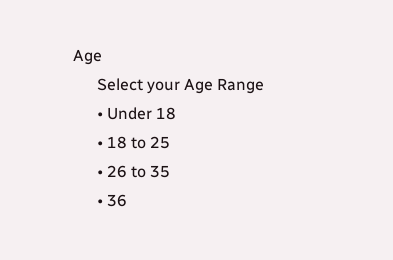Age
      Select your Age Range
      • Under 18
      • 18 to 25
      • 26 to 35
      • 36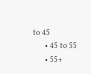to 45
      • 45 to 55
      • 55+